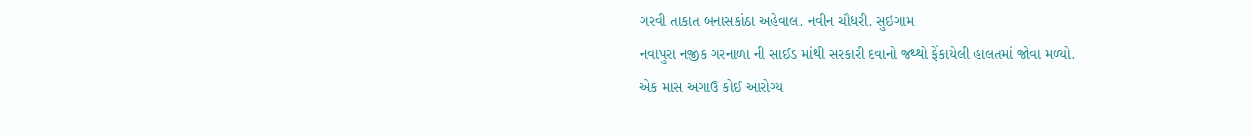ગરવી તાકાત બનાસકાંઠા અહેવાલ. નવીન ચૌધરી. સુઇગામ
નવાપુરા નજીક ગરનાળા ની સાઈડ માંથી સરકારી દવાનો જથ્થો ફેંકાયેલી હાલતમાં જોવા મળ્યો.
એક માસ અગાઉ કોઈ આરોગ્ય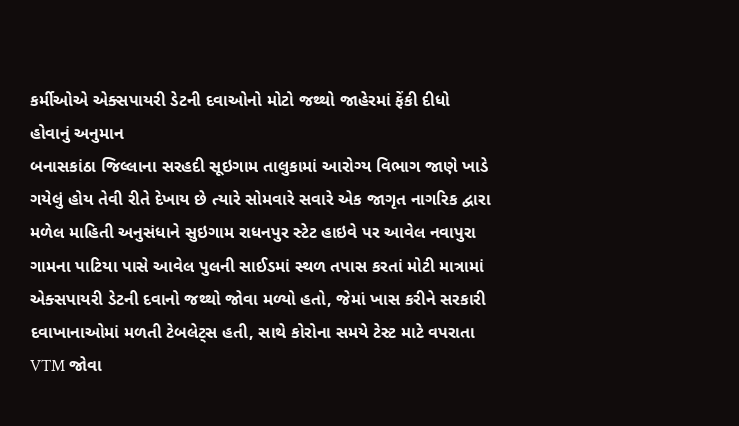કર્મીઓએ એક્સપાયરી ડેટની દવાઓનો મોટો જથ્થો જાહેરમાં ફેંકી દીધો હોવાનું અનુમાન
બનાસકાંઠા જિલ્લાના સરહદી સૂઇગામ તાલુકામાં આરોગ્ય વિભાગ જાણે ખાડે ગયેલું હોય તેવી રીતે દેખાય છે ત્યારે સોમવારે સવારે એક જાગૃત નાગરિક દ્વારા મળેલ માહિતી અનુસંધાને સુઇગામ રાધનપુર સ્ટેટ હાઇવે પર આવેલ નવાપુરા ગામના પાટિયા પાસે આવેલ પુલની સાઈડમાં સ્થળ તપાસ કરતાં મોટી માત્રામાં એક્સપાયરી ડેટની દવાનો જથ્થો જોવા મળ્યો હતો, જેમાં ખાસ કરીને સરકારી દવાખાનાઓમાં મળતી ટેબલેટ્સ હતી, સાથે કોરોના સમયે ટેસ્ટ માટે વપરાતા VTM જોવા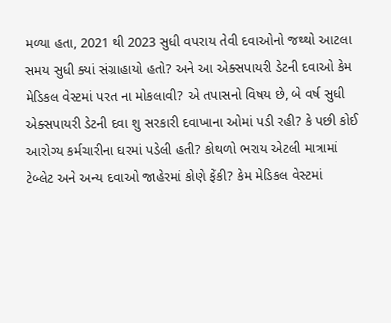મળ્યા હતા, 2021 થી 2023 સુધી વપરાય તેવી દવાઓનો જથ્થો આટલા સમય સુધી ક્યાં સંગ્રાહાયો હતો? અને આ એક્સપાયરી ડેટની દવાઓ કેમ મેડિકલ વેસ્ટમાં પરત ના મોકલાવી? એ તપાસનો વિષય છે, બે વર્ષ સુધી એક્સપાયરી ડેટની દવા શુ સરકારી દવાખાના ઓમાં પડી રહી? કે પછી કોઈ આરોગ્ય કર્મચારીના ઘરમાં પડેલી હતી? કોથળો ભરાય એટલી માત્રામાં ટેબ્લેટ અને અન્ય દવાઓ જાહેરમાં કોણે ફેંકી? કેમ મેડિકલ વેસ્ટમાં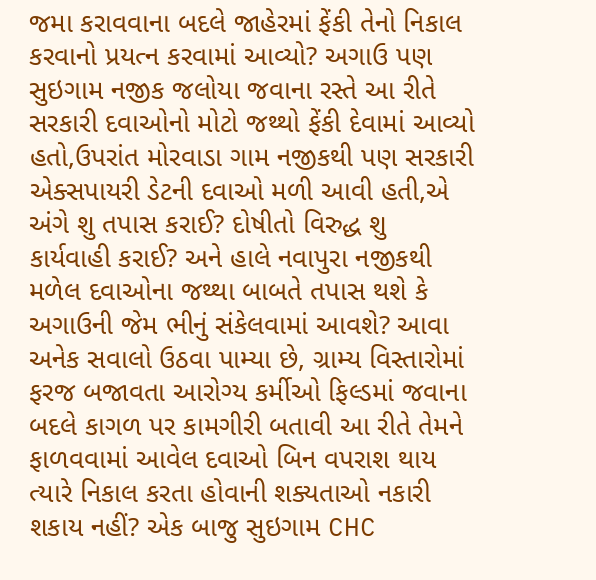જમા કરાવવાના બદલે જાહેરમાં ફેંકી તેનો નિકાલ કરવાનો પ્રયત્ન કરવામાં આવ્યો? અગાઉ પણ સુઇગામ નજીક જલોયા જવાના રસ્તે આ રીતે સરકારી દવાઓનો મોટો જથ્થો ફેંકી દેવામાં આવ્યો હતો,ઉપરાંત મોરવાડા ગામ નજીકથી પણ સરકારી એક્સપાયરી ડેટની દવાઓ મળી આવી હતી,એ અંગે શુ તપાસ કરાઈ? દોષીતો વિરુદ્ધ શુ કાર્યવાહી કરાઈ? અને હાલે નવાપુરા નજીકથી મળેલ દવાઓના જથ્થા બાબતે તપાસ થશે કે અગાઉની જેમ ભીનું સંકેલવામાં આવશે? આવા અનેક સવાલો ઉઠવા પામ્યા છે, ગ્રામ્ય વિસ્તારોમાં ફરજ બજાવતા આરોગ્ય કર્મીઓ ફિલ્ડમાં જવાના બદલે કાગળ પર કામગીરી બતાવી આ રીતે તેમને ફાળવવામાં આવેલ દવાઓ બિન વપરાશ થાય ત્યારે નિકાલ કરતા હોવાની શક્યતાઓ નકારી શકાય નહીં? એક બાજુ સુઇગામ CHC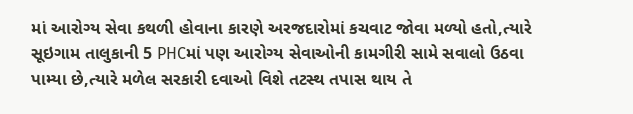માં આરોગ્ય સેવા કથળી હોવાના કારણે અરજદારોમાં કચવાટ જોવા મળ્યો હતો,ત્યારે સૂઇગામ તાલુકાની 5 PHCમાં પણ આરોગ્ય સેવાઓની કામગીરી સામે સવાલો ઉઠવા પામ્યા છે,ત્યારે મળેલ સરકારી દવાઓ વિશે તટસ્થ તપાસ થાય તે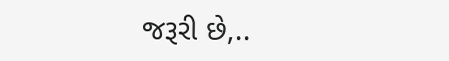જરૂરી છે,..